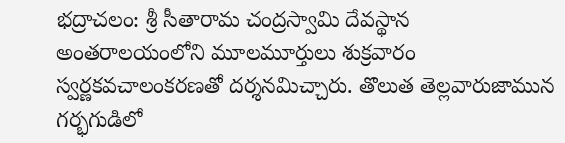భద్రాచలం: శ్రీ సీతారామ చంద్రస్వామి దేవస్థాన అంతరాలయంలోని మూలమూర్తులు శుక్రవారం స్వర్ణకవచాలంకరణతో దర్శనమిచ్చారు. తొలుత తెల్లవారుజామున గర్భగుడిలో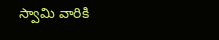స్వామి వారికి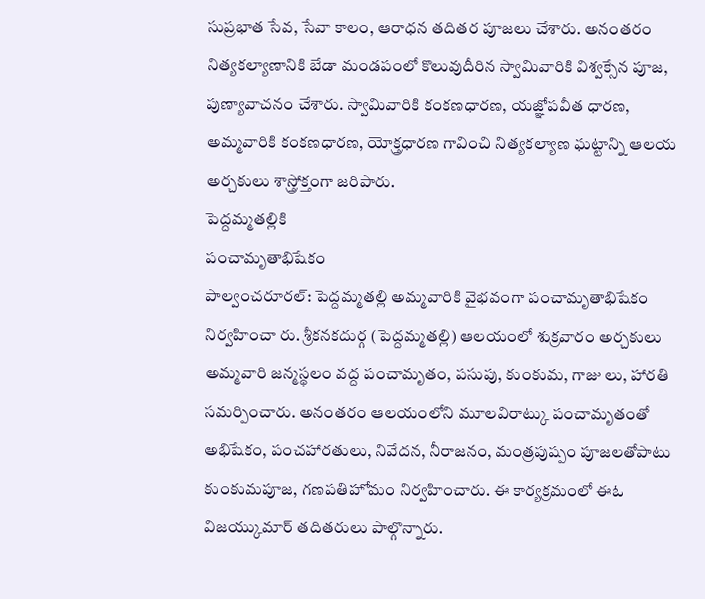సుప్రభాత సేవ, సేవా కాలం, ఆరాధన తదితర పూజలు చేశారు. అనంతరం నిత్యకల్యాణానికి బేడా మండపంలో కొలువుదీరిన స్వామివారికి విశ్వక్సేన పూజ, పుణ్యావాచనం చేశారు. స్వామివారికి కంకణధారణ, యజ్ఞోపవీత ధారణ, అమ్మవారికి కంకణధారణ, యోక్త్రధారణ గావించి నిత్యకల్యాణ ఘట్టాన్ని ఆలయ అర్చకులు శాస్త్రోక్తంగా జరిపారు.
పెద్దమ్మతల్లికి
పంచామృతాభిషేకం
పాల్వంచరూరల్: పెద్దమ్మతల్లి అమ్మవారికి వైభవంగా పంచామృతాభిషేకం నిర్వహించా రు. శ్రీకనకదుర్గ (పెద్దమ్మతల్లి) ఆలయంలో శుక్రవారం అర్చకులు అమ్మవారి జన్మస్థలం వద్ద పంచామృతం, పసుపు, కుంకుమ, గాజు లు, హారతి సమర్పించారు. అనంతరం ఆలయంలోని మూలవిరాట్కు పంచామృతంతో అభిషేకం, పంచహారతులు, నివేదన, నీరాజనం, మంత్రపుష్పం పూజలతోపాటు కుంకుమపూజ, గణపతిహోమం నిర్వహించారు. ఈ కార్యక్రమంలో ఈఓ విజయ్కుమార్ తదితరులు పాల్గొన్నారు.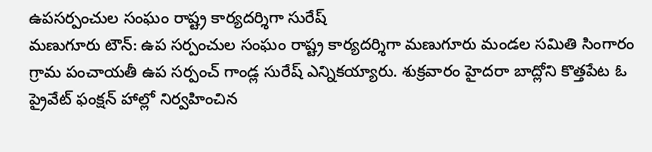ఉపసర్పంచుల సంఘం రాష్ట్ర కార్యదర్శిగా సురేష్
మణుగూరు టౌన్: ఉప సర్పంచుల సంఘం రాష్ట్ర కార్యదర్శిగా మణుగూరు మండల సమితి సింగారం గ్రామ పంచాయతీ ఉప సర్పంచ్ గాండ్ల సురేష్ ఎన్నికయ్యారు. శుక్రవారం హైదరా బాద్లోని కొత్తపేట ఓ ప్రైవేట్ ఫంక్షన్ హాల్లో నిర్వహించిన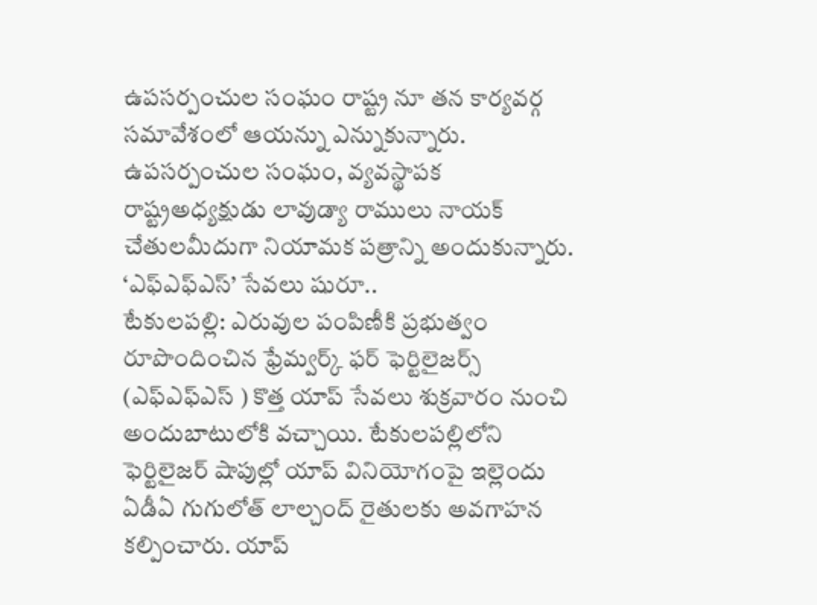ఉపసర్పంచుల సంఘం రాష్ట్ర నూ తన కార్యవర్గ సమావేశంలో ఆయన్ను ఎన్నుకున్నారు. ఉపసర్పంచుల సంఘం, వ్యవస్థాపక రాష్ట్రఅధ్యక్షుడు లావుడ్యా రాములు నాయక్ చేతులమీదుగా నియామక పత్రాన్ని అందుకున్నారు.
‘ఎఫ్ఎఫ్ఎస్’ సేవలు షురూ..
టేకులపల్లి: ఎరువుల పంపిణీకి ప్రభుత్వం రూపొందించిన ఫ్రేమ్వర్క్ ఫర్ ఫెర్టిలైజర్స్ (ఎఫ్ఎఫ్ఎస్ ) కొత్త యాప్ సేవలు శుక్రవారం నుంచి అందుబాటులోకి వచ్చాయి. టేకులపల్లిలోని ఫెర్టిలైజర్ షాపుల్లో యాప్ వినియోగంపై ఇల్లెందు ఏడీఏ గుగులోత్ లాల్చంద్ రైతులకు అవగాహన కల్పించారు. యాప్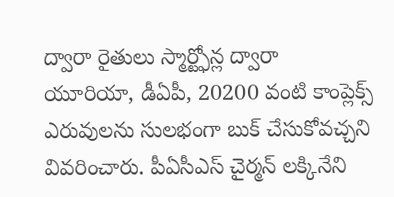ద్వారా రైతులు స్మార్ట్ఫోన్ల ద్వారా యూరియా, డీఏపీ, 20200 వంటి కాంప్లెక్స్ ఎరువులను సులభంగా బుక్ చేసుకోవచ్చని వివరించారు. పీఏసీఎస్ చైర్మన్ లక్కినేని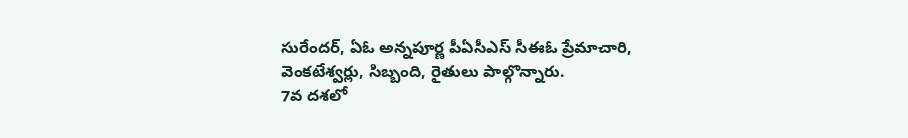సురేందర్, ఏఓ అన్నపూర్ణ పీఏసీఎస్ సీఈఓ ప్రేమాచారి, వెంకటేశ్వర్లు, సిబ్బంది, రైతులు పాల్గొన్నారు.
7వ దశలో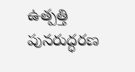ఉత్పత్తి పునరుద్ధరణ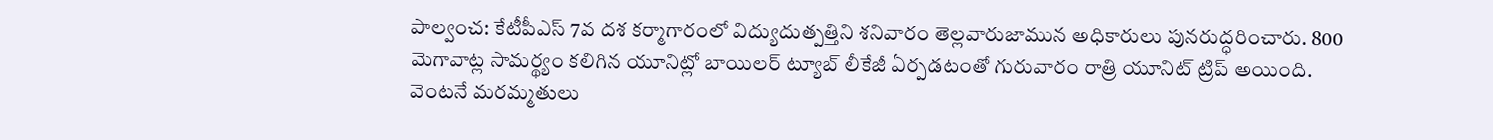పాల్వంచ: కేటీపీఎస్ 7వ దశ కర్మాగారంలో విద్యుదుత్పత్తిని శనివారం తెల్లవారుజామున అధికారులు పునరుద్ధరించారు. 800 మెగావాట్ల సామర్థ్యం కలిగిన యూనిట్లో బాయిలర్ ట్యూబ్ లీకేజీ ఏర్పడటంతో గురువారం రాత్రి యూనిట్ ట్రిప్ అయింది. వెంటనే మరమ్మతులు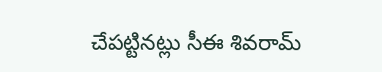చేపట్టినట్లు సీఈ శివరామ్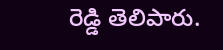రెడ్డి తెలిపారు.